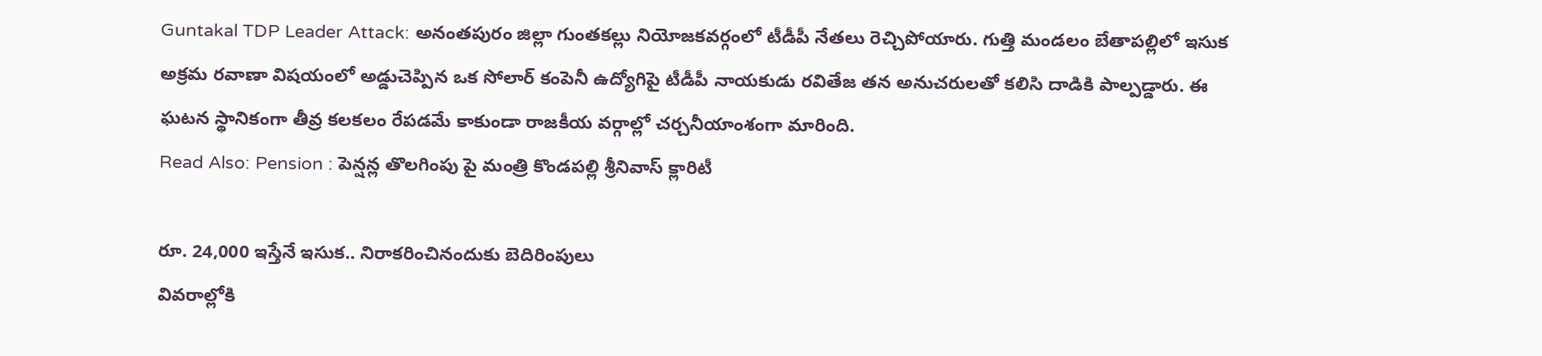Guntakal TDP Leader Attack: అనంతపురం జిల్లా గుంతకల్లు నియోజకవర్గంలో టీడీపీ నేతలు రెచ్చిపోయారు. గుత్తి మండలం బేతాపల్లిలో ఇసుక అక్రమ రవాణా విషయంలో అడ్డుచెప్పిన ఒక సోలార్ కంపెనీ ఉద్యోగిపై టీడీపీ నాయకుడు రవితేజ తన అనుచరులతో కలిసి దాడికి పాల్పడ్డారు. ఈ ఘటన స్థానికంగా తీవ్ర కలకలం రేపడమే కాకుండా రాజకీయ వర్గాల్లో చర్చనీయాంశంగా మారింది.
Read Also: Pension : పెన్షన్ల తొలగింపు పై మంత్రి కొండపల్లి శ్రీనివాస్ క్లారిటీ

రూ. 24,000 ఇస్తేనే ఇసుక.. నిరాకరించినందుకు బెదిరింపులు
వివరాల్లోకి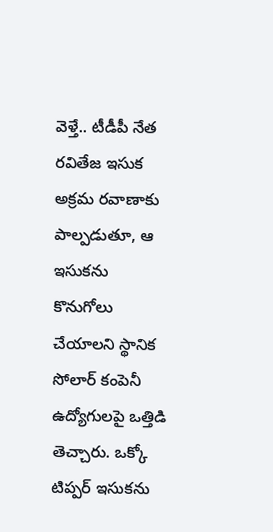వెళ్తే.. టీడీపీ నేత రవితేజ ఇసుక అక్రమ రవాణాకు పాల్పడుతూ, ఆ ఇసుకను కొనుగోలు చేయాలని స్థానిక సోలార్ కంపెనీ ఉద్యోగులపై ఒత్తిడి తెచ్చారు. ఒక్కో టిప్పర్ ఇసుకను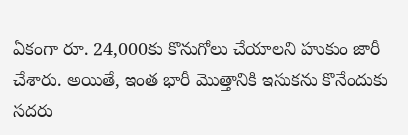ఏకంగా రూ. 24,000కు కొనుగోలు చేయాలని హుకుం జారీ చేశారు. అయితే, ఇంత భారీ మొత్తానికి ఇసుకను కొనేందుకు సదరు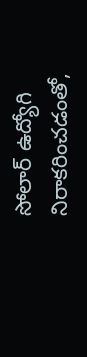సోలార్ ఉద్యోగి నిరాకరించడంతో,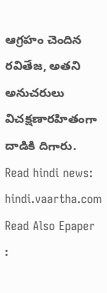ఆగ్రహం చెందిన రవితేజ, అతని అనుచరులు విచక్షణారహితంగా దాడికి దిగారు.
Read hindi news: hindi.vaartha.com
Read Also Epaper :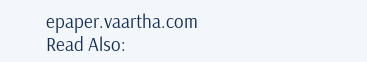epaper.vaartha.com
Read Also: